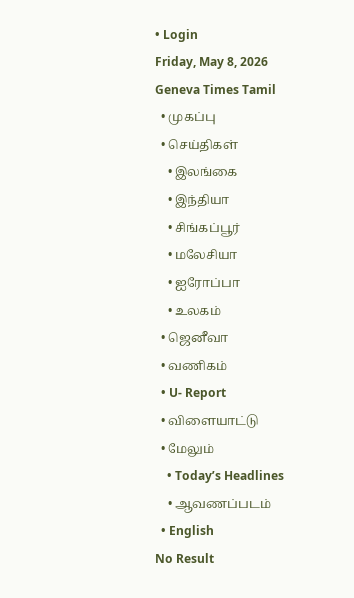• Login
Friday, May 8, 2026
Geneva Times Tamil
  • முகப்பு
  • செய்திகள்
    • இலங்கை
    • இந்தியா
    • சிங்கப்பூர்
    • மலேசியா
    • ஐரோப்பா
    • உலகம்
  • ஜெனீவா
  • வணிகம்
  • U- Report
  • விளையாட்டு
  • மேலும்
    • Today’s Headlines
    • ஆவணப்படம்
  • English
No Result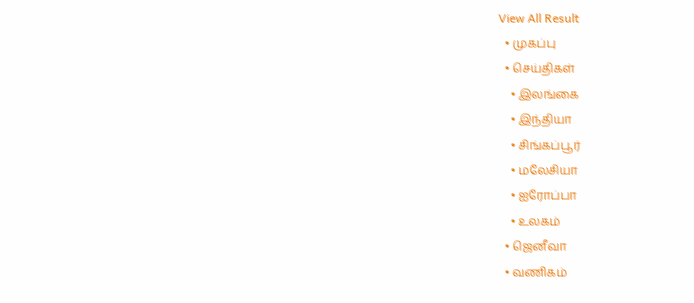View All Result
  • முகப்பு
  • செய்திகள்
    • இலங்கை
    • இந்தியா
    • சிங்கப்பூர்
    • மலேசியா
    • ஐரோப்பா
    • உலகம்
  • ஜெனீவா
  • வணிகம்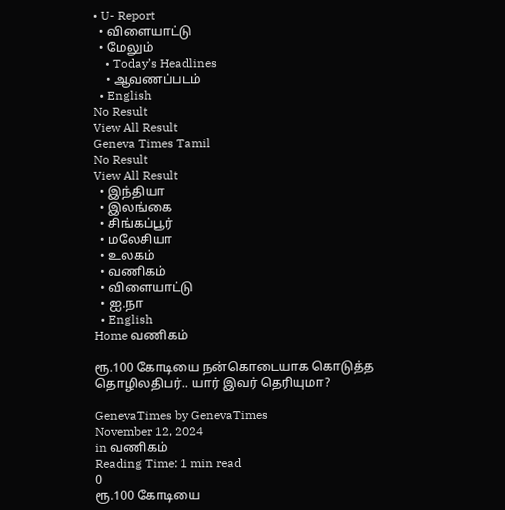• U- Report
  • விளையாட்டு
  • மேலும்
    • Today’s Headlines
    • ஆவணப்படம்
  • English
No Result
View All Result
Geneva Times Tamil
No Result
View All Result
  • இந்தியா
  • இலங்கை
  • சிங்கப்பூர்
  • மலேசியா
  • உலகம்
  • வணிகம்
  • விளையாட்டு
  • ஐ.நா
  • English
Home வணிகம்

ரூ.100 கோடியை நன்கொடையாக கொடுத்த தொழிலதிபர்.. யார் இவர் தெரியுமா?

GenevaTimes by GenevaTimes
November 12, 2024
in வணிகம்
Reading Time: 1 min read
0
ரூ.100 கோடியை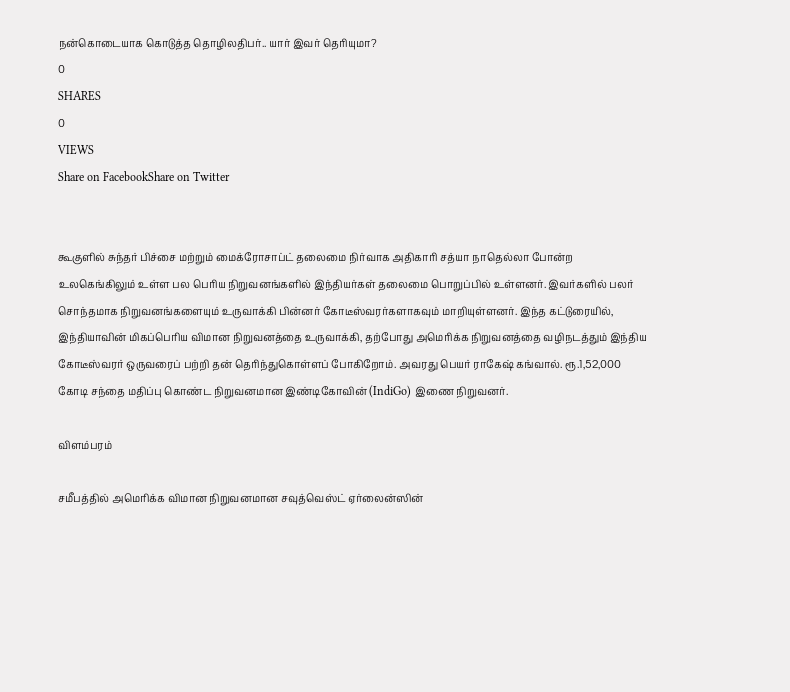நன்கொடையாக கொடுத்த தொழிலதிபர்.. யார் இவர் தெரியுமா?
0
SHARES
0
VIEWS
Share on FacebookShare on Twitter


கூகுளில் சுந்தர் பிச்சை மற்றும் மைக்ரோசாப்ட் தலைமை நிர்வாக அதிகாரி சத்யா நாதெல்லா போன்ற உலகெங்கிலும் உள்ள பல பெரிய நிறுவனங்களில் இந்தியர்கள் தலைமை பொறுப்பில் உள்ளனர். இவர்களில் பலர் சொந்தமாக நிறுவனங்களையும் உருவாக்கி பின்னர் கோடீஸ்வரர்களாகவும் மாறியுள்ளனர். இந்த கட்டுரையில், இந்தியாவின் மிகப்பெரிய விமான நிறுவனத்தை உருவாக்கி, தற்போது அமெரிக்க நிறுவனத்தை வழிநடத்தும் இந்திய கோடீஸ்வரர் ஒருவரைப் பற்றி தன் தெரிந்துகொள்ளப் போகிறோம். அவரது பெயர் ராகேஷ் கங்வால். ரூ.1,52,000 கோடி சந்தை மதிப்பு கொண்ட நிறுவனமான இண்டிகோவின் (IndiGo) இணை நிறுவனர்.

விளம்பரம்

சமீபத்தில் அமெரிக்க விமான நிறுவனமான சவுத்வெஸ்ட் ஏர்லைன்ஸின்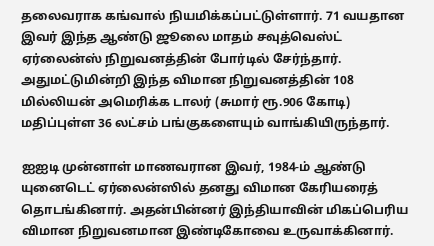தலைவராக கங்வால் நியமிக்கப்பட்டுள்ளார். 71 வயதான இவர் இந்த ஆண்டு ஜூலை மாதம் சவுத்வெஸ்ட் ஏர்லைன்ஸ் நிறுவனத்தின் போர்டில் சேர்ந்தார். அதுமட்டுமின்றி இந்த விமான நிறுவனத்தின் 108 மில்லியன் அமெரிக்க டாலர் (சுமார் ரூ.906 கோடி) மதிப்புள்ள 36 லட்சம் பங்குகளையும் வாங்கியிருந்தார்.

ஐஐடி முன்னாள் மாணவரான இவர், 1984-ம் ஆண்டு யுனைடெட் ஏர்லைன்ஸில் தனது விமான கேரியரைத் தொடங்கினார். அதன்பின்னர் இந்தியாவின் மிகப்பெரிய விமான நிறுவனமான இண்டிகோவை உருவாக்கினார்.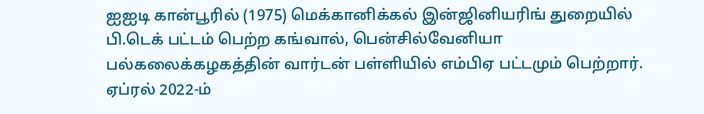ஐஐடி கான்பூரில் (1975) மெக்கானிக்கல் இன்ஜினியரிங் துறையில் பி.டெக் பட்டம் பெற்ற கங்வால், பென்சில்வேனியா பல்கலைக்கழகத்தின் வார்டன் பள்ளியில் எம்பிஏ பட்டமும் பெற்றார். ஏப்ரல் 2022-ம்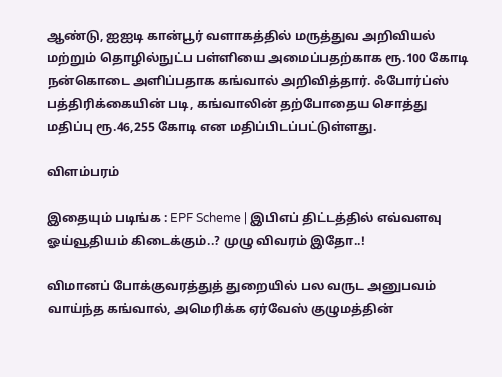ஆண்டு, ஐஐடி கான்பூர் வளாகத்தில் மருத்துவ அறிவியல் மற்றும் தொழில்நுட்ப பள்ளியை அமைப்பதற்காக ரூ.100 கோடி நன்கொடை அளிப்பதாக கங்வால் அறிவித்தார். ஃபோர்ப்ஸ் பத்திரிக்கையின் படி, கங்வாலின் தற்போதைய சொத்து மதிப்பு ரூ.46,255 கோடி என மதிப்பிடப்பட்டுள்ளது.

விளம்பரம்

இதையும் படிங்க : EPF Scheme | இபிஎப் திட்டத்தில் எவ்வளவு ஓய்வூதியம் கிடைக்கும்..? முழு விவரம் இதோ..!

விமானப் போக்குவரத்துத் துறையில் பல வருட அனுபவம் வாய்ந்த கங்வால், அமெரிக்க ஏர்வேஸ் குழுமத்தின்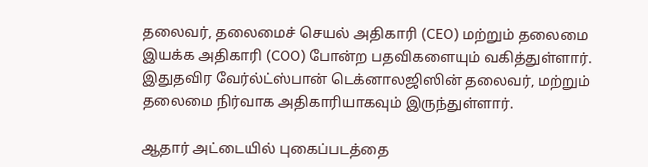தலைவர், தலைமைச் செயல் அதிகாரி (CEO) மற்றும் தலைமை இயக்க அதிகாரி (COO) போன்ற பதவிகளையும் வகித்துள்ளார். இதுதவிர வேர்ல்ட்ஸ்பான் டெக்னாலஜிஸின் தலைவர், மற்றும் தலைமை நிர்வாக அதிகாரியாகவும் இருந்துள்ளார்.

ஆதார் அட்டையில் புகைப்படத்தை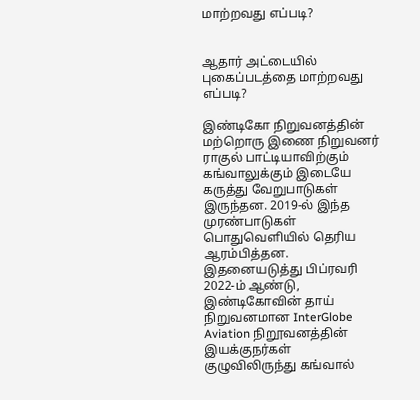மாற்றவது எப்படி?


ஆதார் அட்டையில் புகைப்படத்தை மாற்றவது எப்படி?

இண்டிகோ நிறுவனத்தின் மற்றொரு இணை நிறுவனர் ராகுல் பாட்டியாவிற்கும் கங்வாலுக்கும் இடையே கருத்து வேறுபாடுகள் இருந்தன. 2019-ல் இந்த முரண்பாடுகள் பொதுவெளியில் தெரிய ஆரம்பித்தன. இதனையடுத்து பிப்ரவரி 2022-ம் ஆண்டு, இண்டிகோவின் தாய் நிறுவனமான InterGlobe Aviation நிறூவனத்தின் இயக்குநர்கள் குழுவிலிருந்து கங்வால்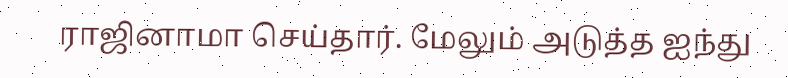ராஜினாமா செய்தார். மேலும் அடுத்த ஐந்து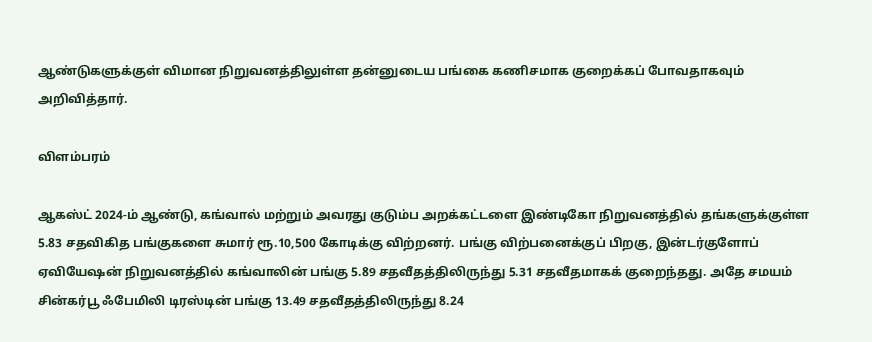ஆண்டுகளுக்குள் விமான நிறுவனத்திலுள்ள தன்னுடைய பங்கை கணிசமாக குறைக்கப் போவதாகவும் அறிவித்தார்.

விளம்பரம்

ஆகஸ்ட் 2024-ம் ஆண்டு, கங்வால் மற்றும் அவரது குடும்ப அறக்கட்டளை இண்டிகோ நிறுவனத்தில் தங்களுக்குள்ள 5.83 சதவிகித பங்குகளை சுமார் ரூ.10,500 கோடிக்கு விற்றனர். பங்கு விற்பனைக்குப் பிறகு, இன்டர்குளோப் ஏவியேஷன் நிறுவனத்தில் கங்வாலின் பங்கு 5.89 சதவீதத்திலிருந்து 5.31 சதவீதமாகக் குறைந்தது. அதே சமயம் சின்கர்பூ ஃபேமிலி டிரஸ்டின் பங்கு 13.49 சதவீதத்திலிருந்து 8.24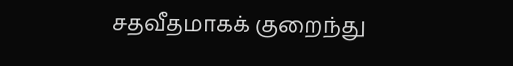சதவீதமாகக் குறைந்து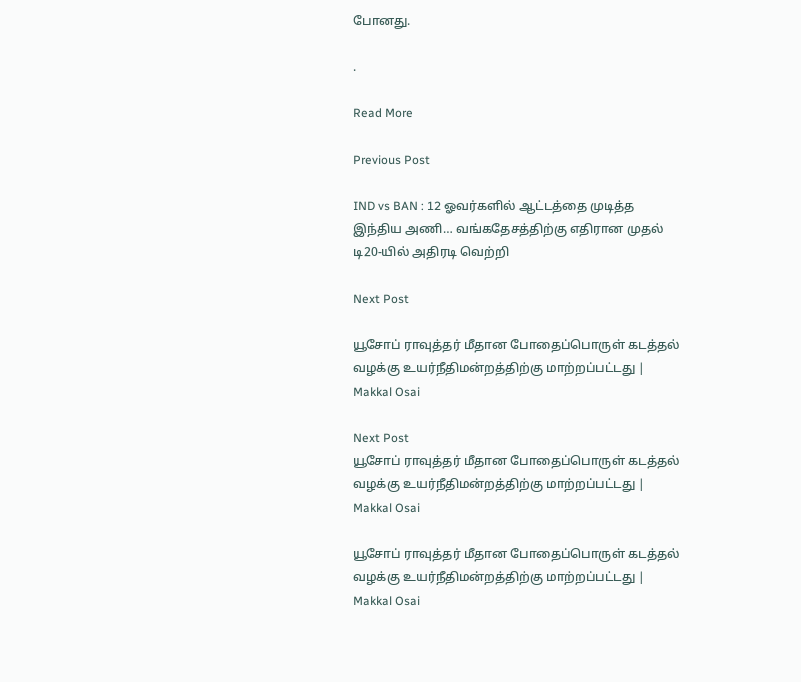போனது.

.

Read More

Previous Post

IND vs BAN : 12 ஓவர்களில் ஆட்டத்தை முடித்த இந்திய அணி… வங்கதேசத்திற்கு எதிரான முதல் டி20-யில் அதிரடி வெற்றி

Next Post

யூசோப் ராவுத்தர் மீதான போதைப்பொருள் கடத்தல் வழக்கு உயர்நீதிமன்றத்திற்கு மாற்றப்பட்டது | Makkal Osai

Next Post
யூசோப் ராவுத்தர் மீதான போதைப்பொருள் கடத்தல் வழக்கு உயர்நீதிமன்றத்திற்கு மாற்றப்பட்டது | Makkal Osai

யூசோப் ராவுத்தர் மீதான போதைப்பொருள் கடத்தல் வழக்கு உயர்நீதிமன்றத்திற்கு மாற்றப்பட்டது | Makkal Osai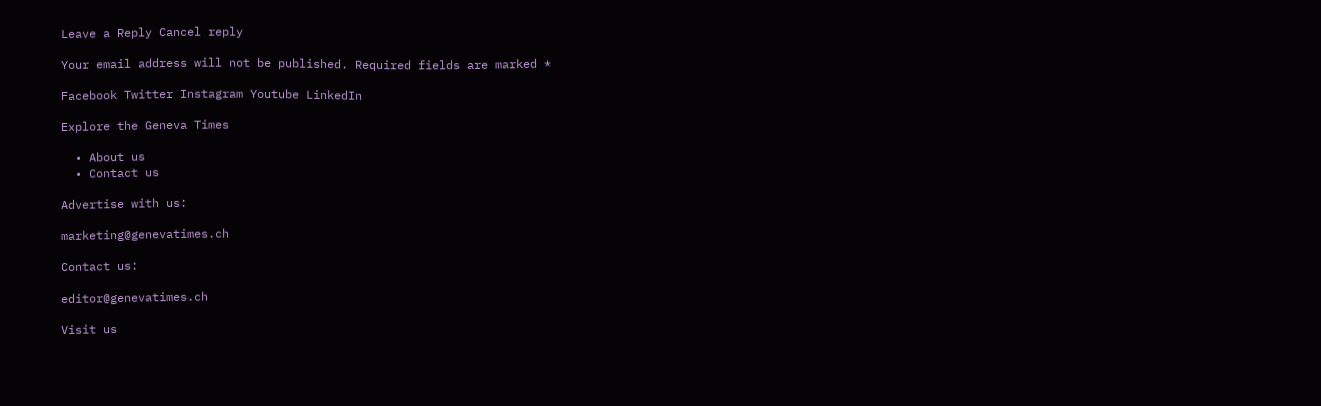Leave a Reply Cancel reply

Your email address will not be published. Required fields are marked *

Facebook Twitter Instagram Youtube LinkedIn

Explore the Geneva Times

  • About us
  • Contact us

Advertise with us:

marketing@genevatimes.ch

Contact us:

editor@genevatimes.ch

Visit us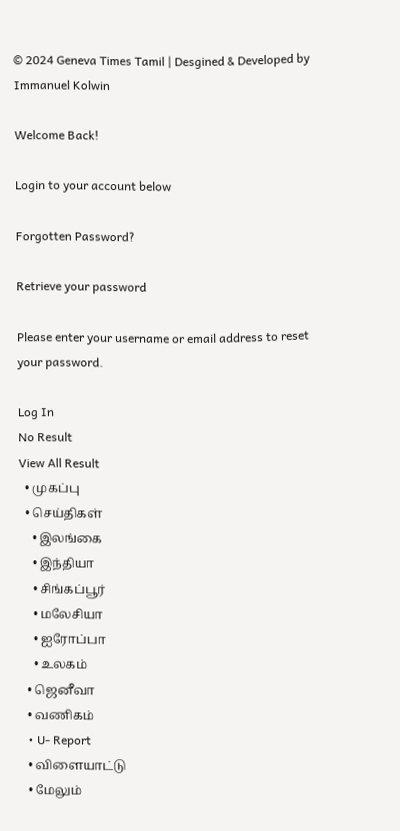© 2024 Geneva Times Tamil | Desgined & Developed by Immanuel Kolwin

Welcome Back!

Login to your account below

Forgotten Password?

Retrieve your password

Please enter your username or email address to reset your password.

Log In
No Result
View All Result
  • முகப்பு
  • செய்திகள்
    • இலங்கை
    • இந்தியா
    • சிங்கப்பூர்
    • மலேசியா
    • ஐரோப்பா
    • உலகம்
  • ஜெனீவா
  • வணிகம்
  • U- Report
  • விளையாட்டு
  • மேலும்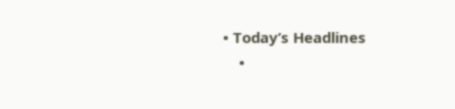• Today’s Headlines
    •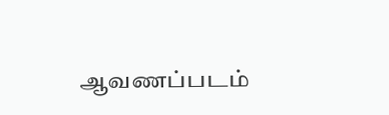ஆவணப்படம்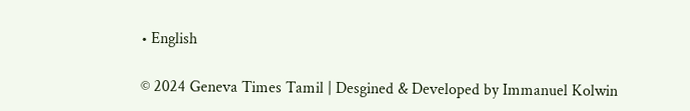• English

© 2024 Geneva Times Tamil | Desgined & Developed by Immanuel Kolwin